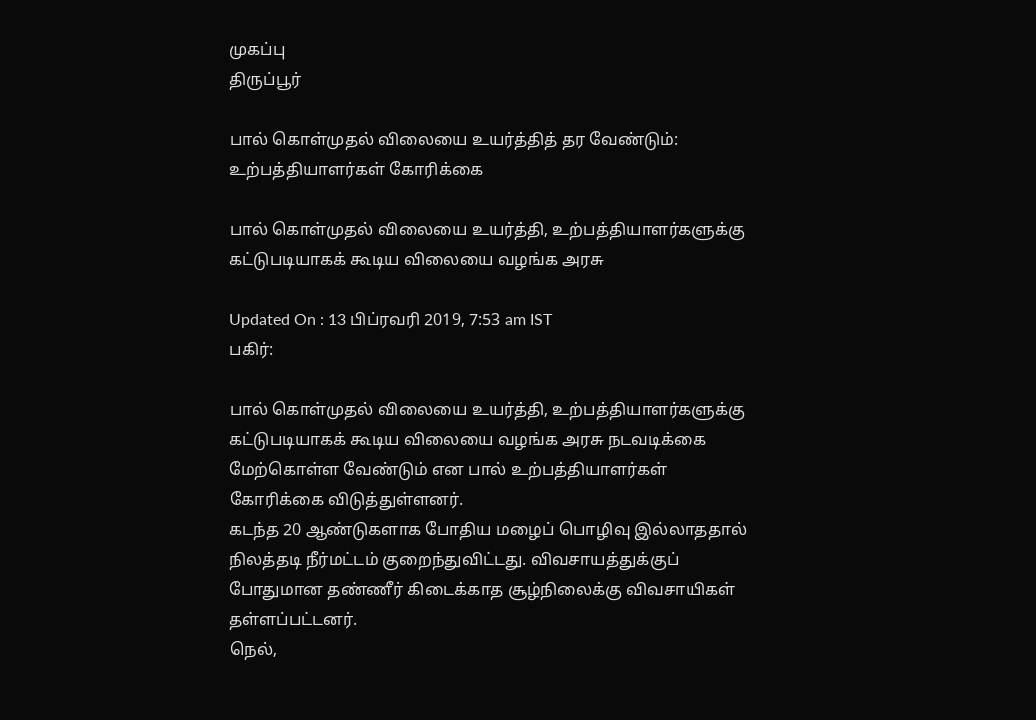முகப்பு
திருப்பூர்

பால் கொள்முதல் விலையை உயர்த்தித் தர வேண்டும்:  உற்பத்தியாளர்கள் கோரிக்கை

பால் கொள்முதல் விலையை உயர்த்தி, உற்பத்தியாளர்களுக்கு கட்டுபடியாகக் கூடிய விலையை வழங்க அரசு

Updated On : 13 பிப்ரவரி 2019, 7:53 am IST
பகிர்:

பால் கொள்முதல் விலையை உயர்த்தி, உற்பத்தியாளர்களுக்கு கட்டுபடியாகக் கூடிய விலையை வழங்க அரசு நடவடிக்கை மேற்கொள்ள வேண்டும் என பால் உற்பத்தியாளர்கள் கோரிக்கை விடுத்துள்ளனர்.
கடந்த 20 ஆண்டுகளாக போதிய மழைப் பொழிவு இல்லாததால் நிலத்தடி நீர்மட்டம் குறைந்துவிட்டது. விவசாயத்துக்குப் போதுமான தண்ணீர் கிடைக்காத சூழ்நிலைக்கு விவசாயிகள் தள்ளப்பட்டனர்.
நெல்,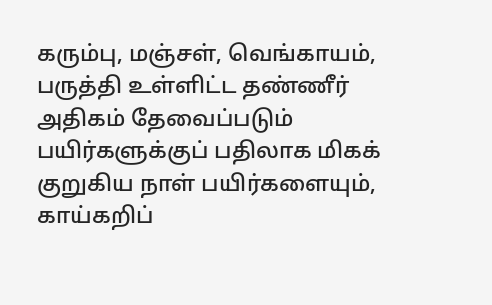கரும்பு, மஞ்சள், வெங்காயம், பருத்தி உள்ளிட்ட தண்ணீர் அதிகம் தேவைப்படும் பயிர்களுக்குப் பதிலாக மிகக் குறுகிய நாள் பயிர்களையும், காய்கறிப்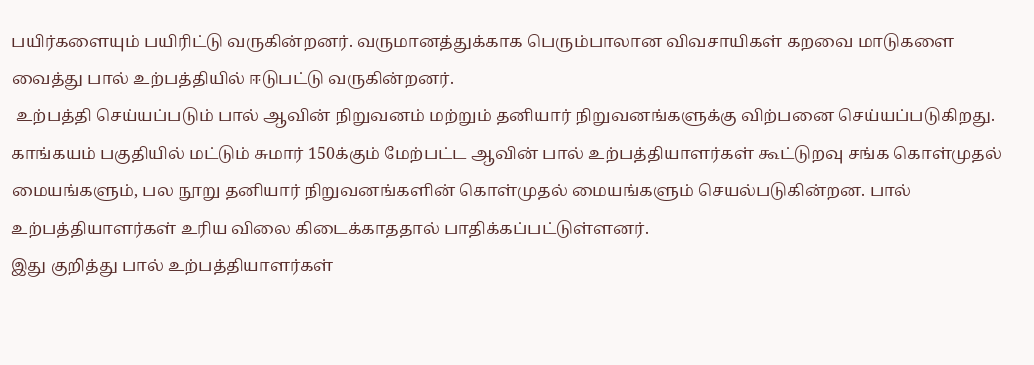பயிர்களையும் பயிரிட்டு வருகின்றனர். வருமானத்துக்காக பெரும்பாலான விவசாயிகள் கறவை மாடுகளை வைத்து பால் உற்பத்தியில் ஈடுபட்டு வருகின்றனர்.
 உற்பத்தி செய்யப்படும் பால் ஆவின் நிறுவனம் மற்றும் தனியார் நிறுவனங்களுக்கு விற்பனை செய்யப்படுகிறது.
காங்கயம் பகுதியில் மட்டும் சுமார் 150க்கும் மேற்பட்ட ஆவின் பால் உற்பத்தியாளர்கள் கூட்டுறவு சங்க கொள்முதல் மையங்களும், பல நூறு தனியார் நிறுவனங்களின் கொள்முதல் மையங்களும் செயல்படுகின்றன. பால் உற்பத்தியாளர்கள் உரிய விலை கிடைக்காததால் பாதிக்கப்பட்டுள்ளனர்.
இது குறித்து பால் உற்பத்தியாளர்கள்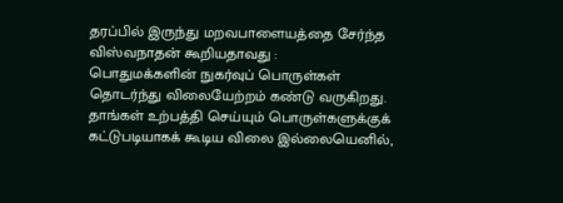தரப்பில் இருந்து மறவபாளையத்தை சேர்ந்த விஸ்வநாதன் கூறியதாவது :
பொதுமக்களின் நுகர்வுப் பொருள்கள் தொடர்ந்து விலையேற்றம் கண்டு வருகிறது. தாங்கள் உற்பத்தி செய்யும் பொருள்களுக்குக் கட்டுபடியாகக் கூடிய விலை இல்லையெனில்,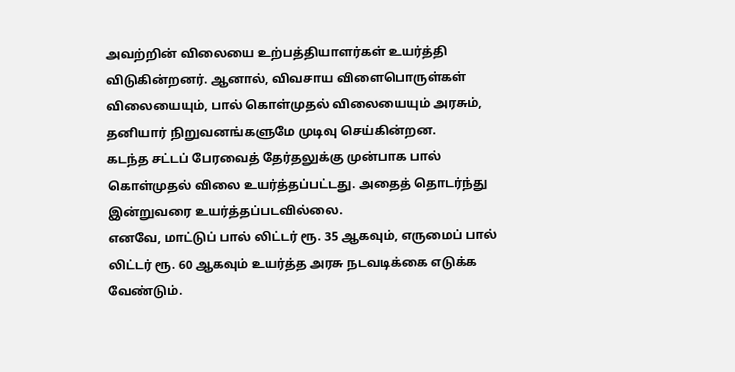அவற்றின் விலையை உற்பத்தியாளர்கள் உயர்த்தி விடுகின்றனர். ஆனால், விவசாய விளைபொருள்கள் விலையையும், பால் கொள்முதல் விலையையும் அரசும், தனியார் நிறுவனங்களுமே முடிவு செய்கின்றன.
கடந்த சட்டப் பேரவைத் தேர்தலுக்கு முன்பாக பால் கொள்முதல் விலை உயர்த்தப்பட்டது. அதைத் தொடர்ந்து இன்றுவரை உயர்த்தப்படவில்லை.
எனவே, மாட்டுப் பால் லிட்டர் ரூ. 35 ஆகவும், எருமைப் பால் லிட்டர் ரூ. 60 ஆகவும் உயர்த்த அரசு நடவடிக்கை எடுக்க வேண்டும்.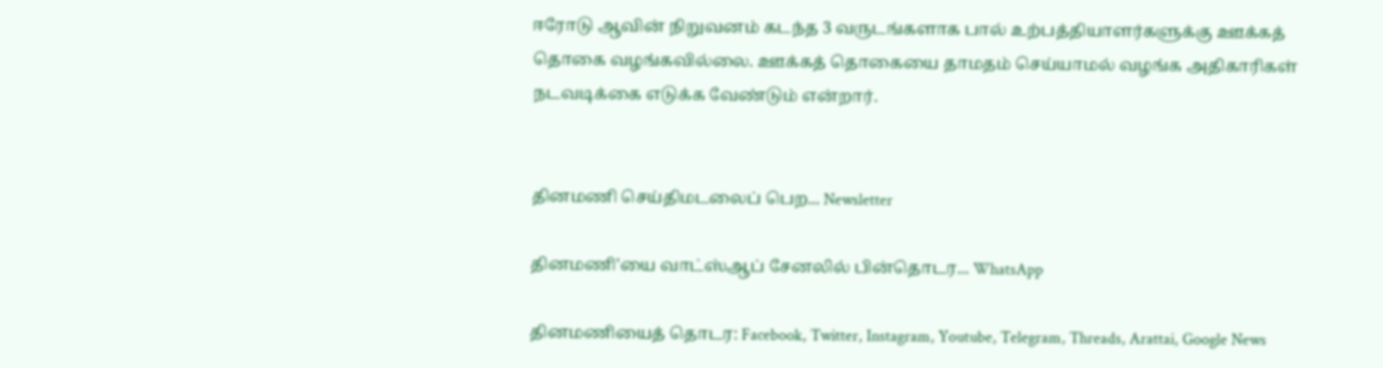ஈரோடு ஆவின் நிறுவனம் கடந்த 3 வருடங்களாக பால் உற்பத்தியாளர்களுக்கு ஊக்கத் தொகை வழங்கவில்லை. ஊக்கத் தொகையை தாமதம் செய்யாமல் வழங்க அதிகாரிகள் நடவடிக்கை எடுக்க வேண்டும் என்றார்.


தினமணி செய்திமடலைப் பெற... Newsletter

தினமணி'யை வாட்ஸ்ஆப் சேனலில் பின்தொடர... WhatsApp

தினமணியைத் தொடர: Facebook, Twitter, Instagram, Youtube, Telegram, Threads, Arattai, Google News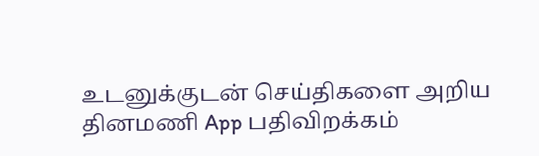உடனுக்குடன் செய்திகளை அறிய தினமணி App பதிவிறக்கம்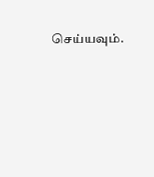செய்யவும்.